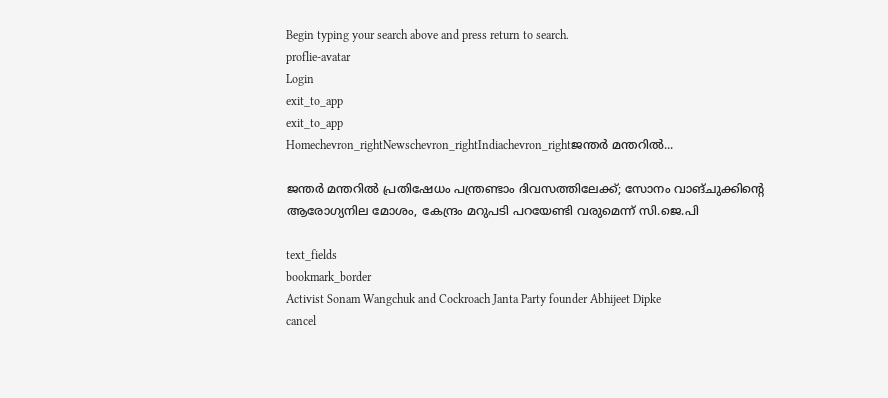Begin typing your search above and press return to search.
proflie-avatar
Login
exit_to_app
exit_to_app
Homechevron_rightNewschevron_rightIndiachevron_rightജന്തർ മന്തറിൽ...

ജന്തർ മന്തറിൽ പ്രതിഷേധം പന്ത്രണ്ടാം ദിവസത്തിലേക്ക്; സോനം വാങ്ചുക്കിന്റെ ആരോഗ്യനില മോശം, കേന്ദ്രം മറുപടി പറയേണ്ടി വരുമെന്ന് സി.ജെ.പി

text_fields
bookmark_border
Activist Sonam Wangchuk and Cockroach Janta Party founder Abhijeet Dipke
cancel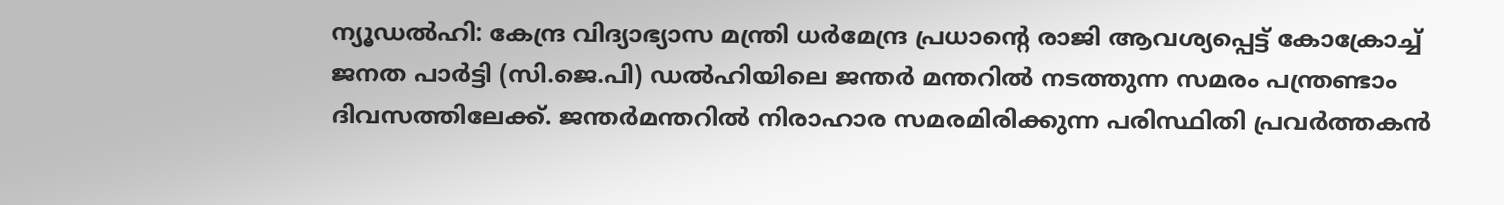ന്യൂഡൽഹി: കേന്ദ്ര വിദ്യാഭ്യാസ മന്ത്രി ധർമേന്ദ്ര പ്രധാന്റെ രാജി ആവശ്യപ്പെട്ട് കോക്രോച്ച് ജനത പാർട്ടി (സി.ജെ.പി) ഡൽഹിയിലെ ജന്തർ മന്തറിൽ നടത്തുന്ന സമരം പന്ത്രണ്ടാം ദിവസത്തിലേക്ക്. ജന്തർമന്തറിൽ നിരാഹാര സമരമിരിക്കുന്ന പരിസ്ഥിതി പ്രവർത്തകൻ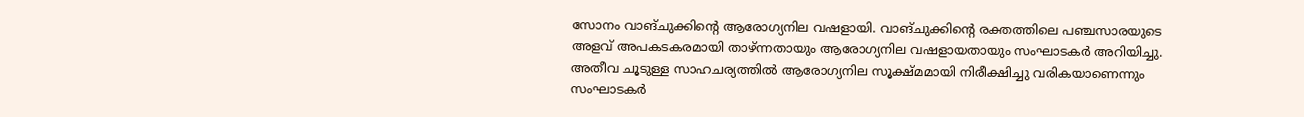സോനം വാങ്‌ചുക്കിന്റെ ആരോഗ്യനില വഷളായി. വാങ്ചുക്കിന്റെ രക്തത്തിലെ പഞ്ചസാരയുടെ അളവ് അപകടകരമായി താഴ്ന്നതായും ആരോഗ്യനില വഷളായതായും സംഘാടകർ അറിയിച്ചു. അതീവ ചൂടുള്ള സാഹചര്യത്തിൽ ആരോഗ്യനില സൂക്ഷ്മമായി നിരീക്ഷിച്ചു വരികയാണെന്നും സംഘാടകർ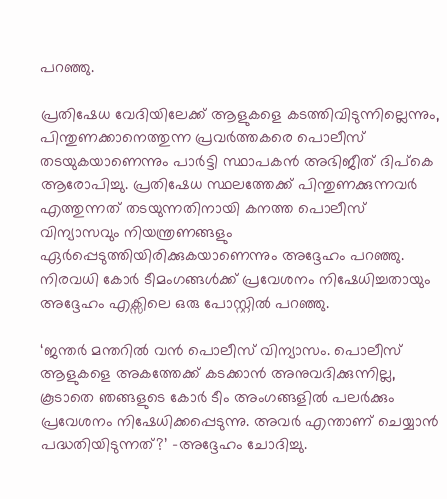പറഞ്ഞു.

പ്രതിഷേധ വേദിയിലേക്ക് ആളുകളെ കടത്തിവിടുന്നില്ലെന്നും, പിന്തുണക്കാനെത്തുന്ന പ്രവർത്തകരെ പൊലീസ് തടയുകയാണെന്നും പാർട്ടി സ്ഥാപകൻ അഭിജീത് ദിപ്കെ ആരോപിച്ചു. പ്രതിഷേധ സ്ഥലത്തേക്ക് പിന്തുണക്കുന്നവർ എത്തുന്നത് തടയുന്നതിനായി കനത്ത പൊലീസ് വിന്യാസവും നിയന്ത്രണങ്ങളും ഏർപ്പെടുത്തിയിരിക്കുകയാണെന്നും അദ്ദേഹം പറഞ്ഞു. നിരവധി കോർ ടീമംഗങ്ങൾക്ക് പ്രവേശനം നിഷേധിച്ചതായും അദ്ദേഹം എക്സിലെ ഒരു പോസ്റ്റിൽ പറഞ്ഞു.

‘ജന്തർ മന്തറിൽ വൻ പൊലീസ് വിന്യാസം. പൊലീസ് ആളുകളെ അകത്തേക്ക് കടക്കാൻ അനുവദിക്കുന്നില്ല, കൂടാതെ ഞങ്ങളുടെ കോർ ടീം അംഗങ്ങളിൽ പലർക്കും പ്രവേശനം നിഷേധിക്കപ്പെടുന്നു. അവർ എന്താണ് ചെയ്യാൻ പദ്ധതിയിടുന്നത്?’ -അദ്ദേഹം ചോദിച്ചു.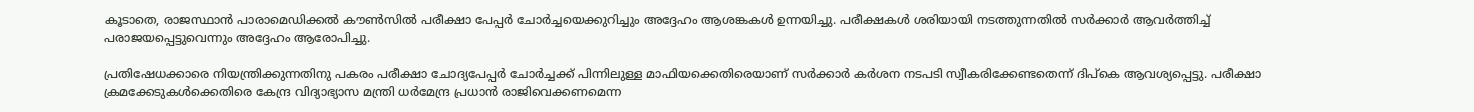കൂടാതെ, രാജസ്ഥാൻ പാരാമെഡിക്കൽ കൗൺസിൽ പരീക്ഷാ പേപ്പർ ചോർച്ചയെക്കുറിച്ചും അദ്ദേഹം ആശങ്കകൾ ഉന്നയിച്ചു. പരീക്ഷകൾ ശരിയായി നടത്തുന്നതിൽ സർക്കാർ ആവർത്തിച്ച് പരാജയപ്പെട്ടുവെന്നും അദ്ദേഹം ആരോപിച്ചു.

പ്രതിഷേധക്കാരെ നിയന്ത്രിക്കുന്നതിനു പകരം പരീക്ഷാ ചോദ്യപേപ്പർ ചോർച്ചക്ക് പിന്നിലുള്ള മാഫിയക്കെതിരെയാണ് സർക്കാർ കർശന നടപടി സ്വീകരിക്കേണ്ടതെന്ന് ദിപ്കെ ആവശ്യപ്പെട്ടു. പരീക്ഷാ ക്രമക്കേടുകൾക്കെതിരെ കേന്ദ്ര വിദ്യാഭ്യാസ മന്ത്രി ധർമേന്ദ്ര പ്രധാൻ രാജിവെക്കണമെന്ന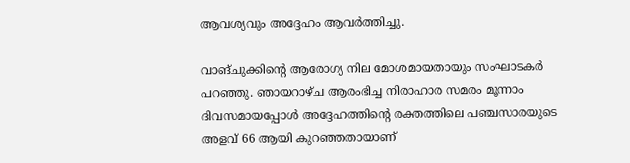ആവശ്യവും അദ്ദേഹം ആവർത്തിച്ചു.

വാങ്ചുക്കിന്റെ ആരോഗ്യ നില മോശമായതായും സംഘാടകർ പറഞ്ഞു. ഞായറാഴ്ച ആരംഭിച്ച നിരാഹാര സമരം മൂന്നാം ദിവസമായപ്പോൾ അദ്ദേഹത്തിന്റെ രക്തത്തിലെ പഞ്ചസാരയുടെ അളവ് 66 ആയി കുറഞ്ഞതായാണ്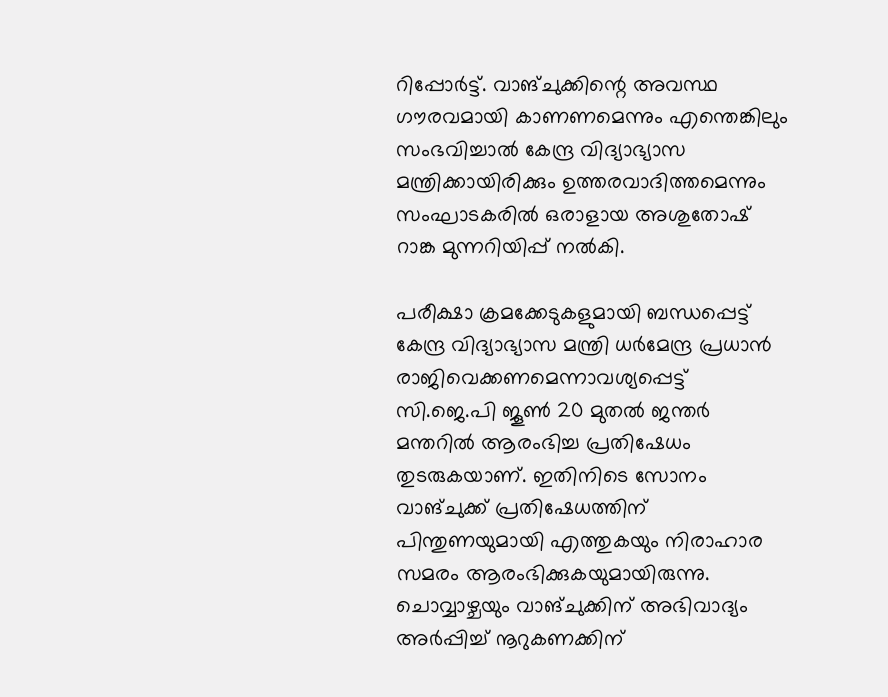റിപ്പോർട്ട്. വാങ്ചുക്കിന്റെ അവസ്ഥ ഗൗരവമായി കാണണമെന്നും എന്തെങ്കിലും സംഭവിച്ചാൽ കേന്ദ്ര വിദ്യാഭ്യാസ മന്ത്രിക്കായിരിക്കും ഉത്തരവാദിത്തമെന്നും സംഘാടകരിൽ ഒരാളായ അശുതോഷ് റാങ്ക മുന്നറിയിപ്പ് നൽകി.

പരീക്ഷാ ക്രമക്കേടുകളുമായി ബന്ധപ്പെട്ട് കേന്ദ്ര വിദ്യാഭ്യാസ മന്ത്രി ധർമേന്ദ്ര പ്രധാൻ രാജിവെക്കണമെന്നാവശ്യപ്പെട്ട് സി.ജെ.പി ജൂൺ 20 മുതൽ ജന്തർ മന്തറിൽ ആരംഭിച്ച പ്രതിഷേധം തുടരുകയാണ്. ഇതിനിടെ സോനം വാങ്ചുക്ക് പ്രതിഷേധത്തിന് പിന്തുണയുമായി എത്തുകയും നിരാഹാര സമരം ആരംഭിക്കുകയുമായിരുന്നു. ചൊവ്വാഴ്ചയും വാങ്‌ചുക്കിന്‌ അഭിവാദ്യം അർപ്പിച്ച്‌ നൂ‍റുകണക്കിന്‌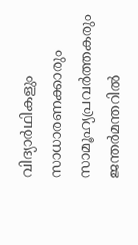വിദ്യാർഥികളും സാധാരണക്കാരും സാമൂഹ്യപ്രവർത്തകരും ജന്തർമന്തറിൽ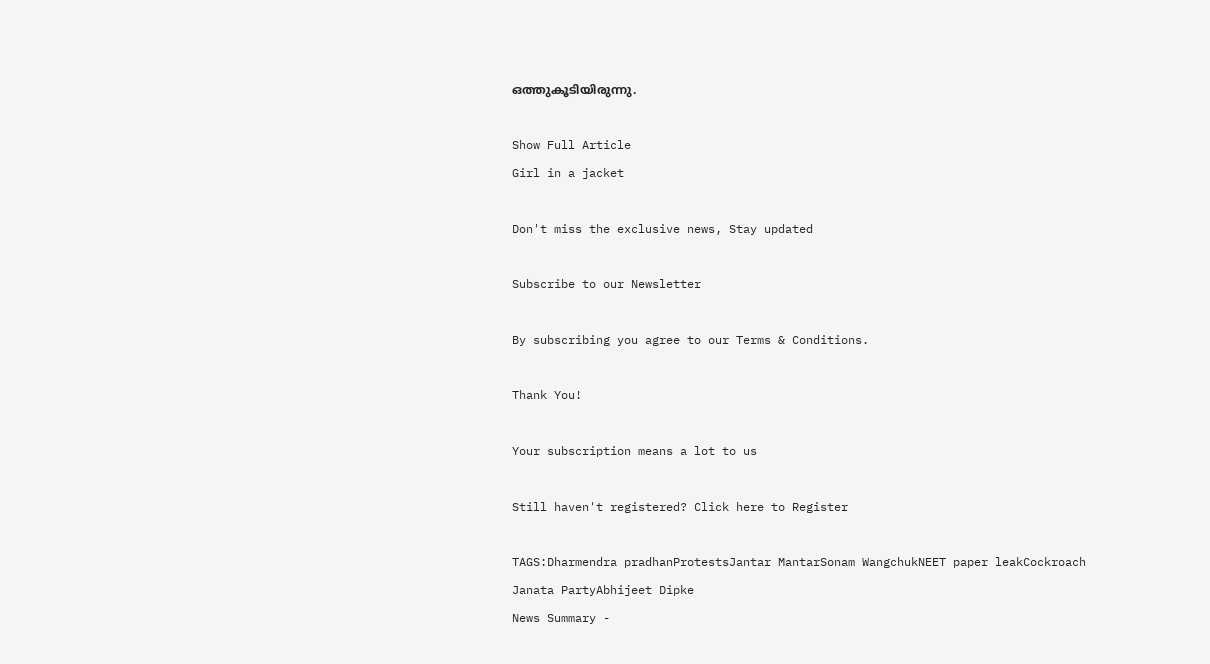ഒത്തുകൂടിയിരുന്നു.

Show Full Article
Girl in a jacket

Don't miss the exclusive news, Stay updated

Subscribe to our Newsletter

By subscribing you agree to our Terms & Conditions.

Thank You!

Your subscription means a lot to us

Still haven't registered? Click here to Register

TAGS:Dharmendra pradhanProtestsJantar MantarSonam WangchukNEET paper leakCockroach Janata PartyAbhijeet Dipke
News Summary -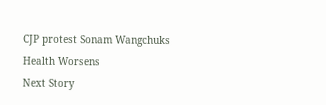CJP protest Sonam Wangchuks Health Worsens
Next Story